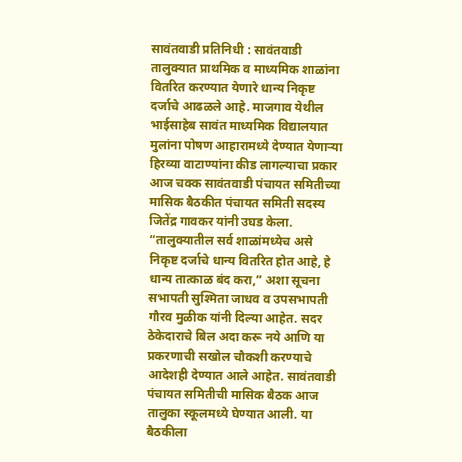सावंतवाडी प्रतिनिधी : सावंतवाडी तालुक्यात प्राथमिक व माध्यमिक शाळांना वितरित करण्यात येणारे धान्य निकृष्ट दर्जाचे आढळले आहे. माजगाव येथील भाईसाहेब सावंत माध्यमिक विद्यालयात मुलांना पोषण आहारामध्ये देण्यात येणाऱ्या हिरव्या वाटाण्यांना कीड लागल्याचा प्रकार आज चक्क सावंतवाडी पंचायत समितीच्या मासिक बैठकीत पंचायत समिती सदस्य जितेंद्र गावकर यांनी उघड केला. “तालुक्यातील सर्व शाळांमध्येच असे निकृष्ट दर्जाचे धान्य वितरित होत आहे, हे धान्य तात्काळ बंद करा,” अशा सूचना सभापती सुश्मिता जाधव व उपसभापती गौरव मुळीक यांनी दिल्या आहेत. सदर ठेकेदाराचे बिल अदा करू नये आणि या प्रकरणाची सखोल चौकशी करण्याचे आदेशही देण्यात आले आहेत. सावंतवाडी पंचायत समितीची मासिक बैठक आज तालुका स्कूलमध्ये घेण्यात आली. या बैठकीला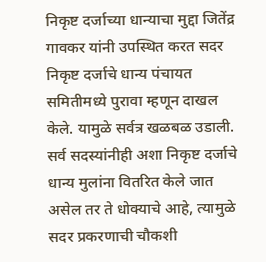निकृष्ट दर्जाच्या धान्याचा मुद्दा जितेंद्र गावकर यांनी उपस्थित करत सदर निकृष्ट दर्जाचे धान्य पंचायत समितीमध्ये पुरावा म्हणून दाखल केले. यामुळे सर्वत्र खळबळ उडाली. सर्व सदस्यांनीही अशा निकृष्ट दर्जाचे धान्य मुलांना वितरित केले जात असेल तर ते धोक्याचे आहे, त्यामुळे सदर प्रकरणाची चौकशी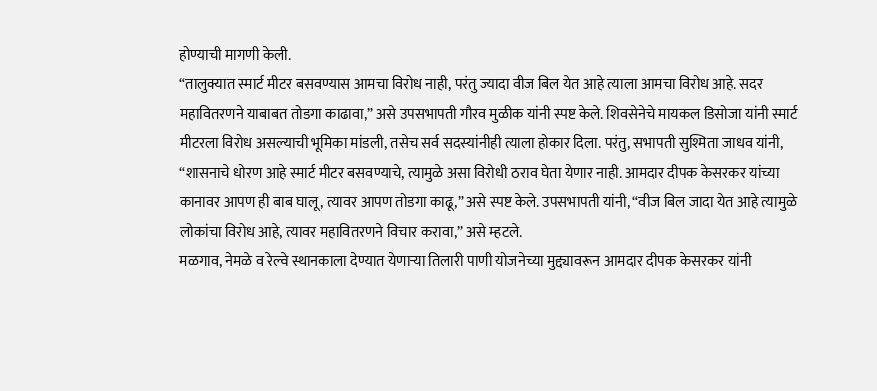होण्याची मागणी केली.
“तालुक्यात स्मार्ट मीटर बसवण्यास आमचा विरोध नाही, परंतु ज्यादा वीज बिल येत आहे त्याला आमचा विरोध आहे. सदर महावितरणने याबाबत तोडगा काढावा,” असे उपसभापती गौरव मुळीक यांनी स्पष्ट केले. शिवसेनेचे मायकल डिसोजा यांनी स्मार्ट मीटरला विरोध असल्याची भूमिका मांडली, तसेच सर्व सदस्यांनीही त्याला होकार दिला. परंतु, सभापती सुश्मिता जाधव यांनी, “शासनाचे धोरण आहे स्मार्ट मीटर बसवण्याचे, त्यामुळे असा विरोधी ठराव घेता येणार नाही. आमदार दीपक केसरकर यांच्या कानावर आपण ही बाब घालू, त्यावर आपण तोडगा काढू,” असे स्पष्ट केले. उपसभापती यांनी, “वीज बिल जादा येत आहे त्यामुळे लोकांचा विरोध आहे, त्यावर महावितरणने विचार करावा,” असे म्हटले.
मळगाव, नेमळे व रेल्वे स्थानकाला देण्यात येणाऱ्या तिलारी पाणी योजनेच्या मुद्द्यावरून आमदार दीपक केसरकर यांनी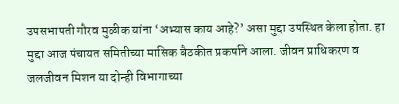उपसभापती गौरव मुळीक यांना ‘अभ्यास काय आहे?’ असा मुद्दा उपस्थित केला होता. हा मुद्दा आज पंचायत समितीच्या मासिक बैठकीत प्रकर्षाने आला. जीवन प्राधिकरण व जलजीवन मिशन या दोन्ही विभागाच्या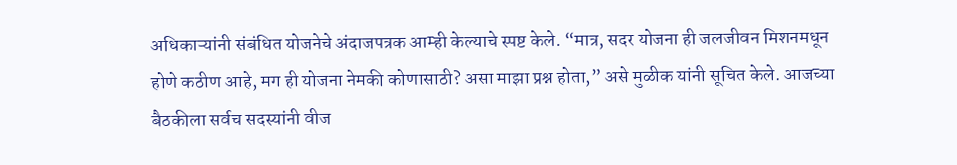अधिकाऱ्यांनी संबंधित योजनेचे अंदाजपत्रक आम्ही केल्याचे स्पष्ट केले. “मात्र, सदर योजना ही जलजीवन मिशनमधून होणे कठीण आहे, मग ही योजना नेमकी कोणासाठी? असा माझा प्रश्न होता,” असे मुळीक यांनी सूचित केले. आजच्या बैठकीला सर्वच सदस्यांनी वीज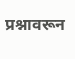प्रश्नावरून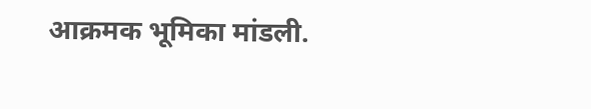आक्रमक भूमिका मांडली.